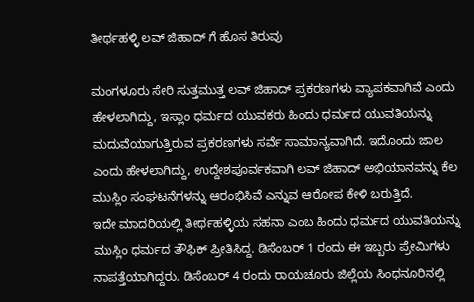ತೀರ್ಥಹಳ್ಳಿ ಲವ್ ಜಿಹಾದ್ ಗೆ ಹೊಸ ತಿರುವು

ಮಂಗಳೂರು ಸೇರಿ ಸುತ್ತಮುತ್ತ ಲವ್ ಜಿಹಾದ್ ಪ್ರಕರಣಗಳು ವ್ಯಾಪಕವಾಗಿವೆ ಎಂದು ಹೇಳಲಾಗಿದ್ದು, ಇಸ್ಲಾಂ ಧರ್ಮದ ಯುವಕರು ಹಿಂದು ಧರ್ಮದ ಯುವತಿಯನ್ನು ಮದುವೆಯಾಗುತ್ತಿರುವ ಪ್ರಕರಣಗಳು ಸರ್ವೆ ಸಾಮಾನ್ಯವಾಗಿದೆ. ಇದೊಂದು ಜಾಲ ಎಂದು ಹೇಳಲಾಗಿದ್ದು, ಉದ್ದೇಶಪೂರ್ವಕವಾಗಿ ಲವ್ ಜಿಹಾದ್ ಅಭಿಯಾನವನ್ನು ಕೆಲ ಮುಸ್ಲಿಂ ಸಂಘಟನೆಗಳನ್ನು ಆರಂಭಿಸಿವೆ ಎನ್ನುವ ಆರೋಪ ಕೇಳಿ ಬರುತ್ತಿದೆ.
ಇದೇ ಮಾದರಿಯಲ್ಲಿ ತೀರ್ಥಹಳ್ಳಿಯ ಸಹನಾ ಎಂಬ ಹಿಂದು ಧರ್ಮದ ಯುವತಿಯನ್ನು ಮುಸ್ಲಿಂ ಧರ್ಮದ ತೌಫಿಕ್ ಪ್ರೀತಿಸಿದ್ದ. ಡಿಸೆಂಬರ್ 1 ರಂದು ಈ ಇಬ್ಬರು ಪ್ರೇಮಿಗಳು ನಾಪತ್ತೆಯಾಗಿದ್ದರು. ಡಿಸೆಂಬರ್ 4 ರಂದು ರಾಯಚೂರು ಜಿಲ್ಲೆಯ ಸಿಂಧನೂರಿನಲ್ಲಿ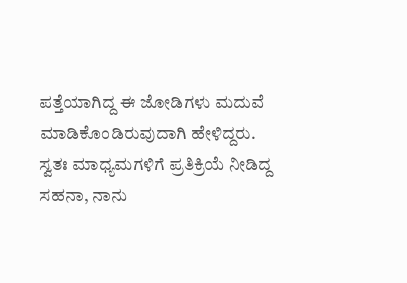ಪತ್ತೆಯಾಗಿದ್ದ ಈ ಜೋಡಿಗಳು ಮದುವೆ ಮಾಡಿಕೊಂಡಿರುವುದಾಗಿ ಹೇಳಿದ್ದರು. ಸ್ವತಃ ಮಾಧ್ಯಮಗಳಿಗೆ ಪ್ರತಿಕ್ರಿಯೆ ನೀಡಿದ್ದ ಸಹನಾ, ನಾನು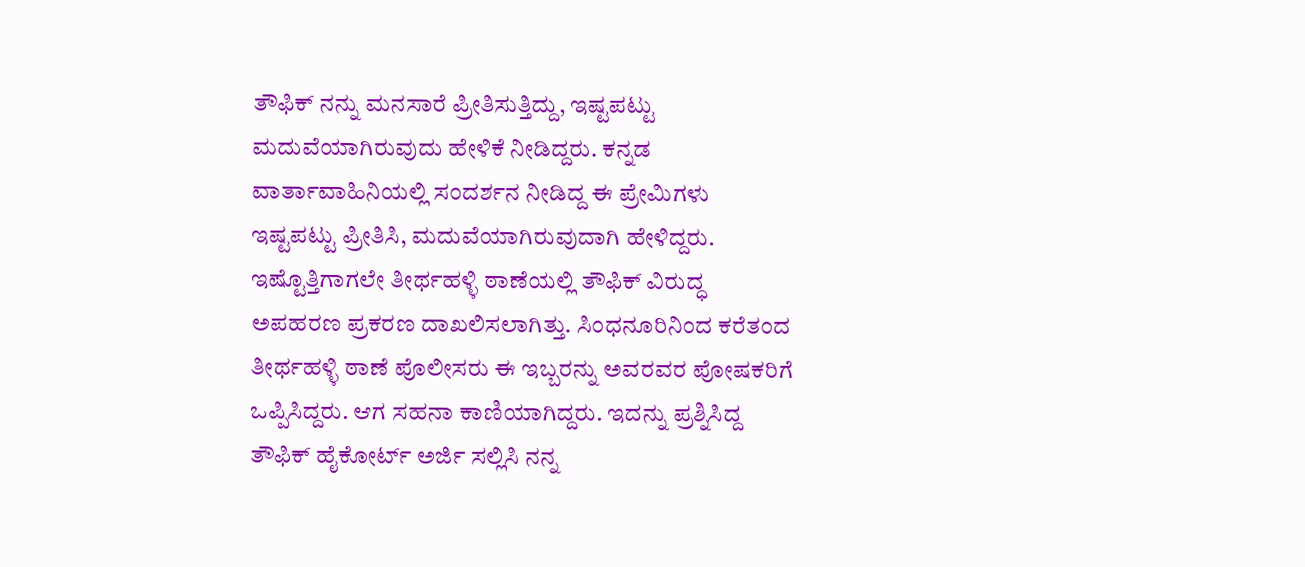ತೌಫಿಕ್ ನನ್ನು ಮನಸಾರೆ ಪ್ರೀತಿಸುತ್ತಿದ್ದು, ಇಷ್ಟಪಟ್ಟು ಮದುವೆಯಾಗಿರುವುದು ಹೇಳಿಕೆ ನೀಡಿದ್ದರು. ಕನ್ನಡ ವಾರ್ತಾವಾಹಿನಿಯಲ್ಲಿ ಸಂದರ್ಶನ ನೀಡಿದ್ದ ಈ ಪ್ರೇಮಿಗಳು ಇಷ್ಟಪಟ್ಟು ಪ್ರೀತಿಸಿ, ಮದುವೆಯಾಗಿರುವುದಾಗಿ ಹೇಳಿದ್ದರು.
ಇಷ್ಟೊತ್ತಿಗಾಗಲೇ ತೀರ್ಥಹಳ್ಳಿ ಠಾಣೆಯಲ್ಲಿ ತೌಫಿಕ್ ವಿರುದ್ಧ ಅಪಹರಣ ಪ್ರಕರಣ ದಾಖಲಿಸಲಾಗಿತ್ತು. ಸಿಂಧನೂರಿನಿಂದ ಕರೆತಂದ ತೀರ್ಥಹಳ್ಳಿ ಠಾಣೆ ಪೊಲೀಸರು ಈ ಇಬ್ಬರನ್ನು ಅವರವರ ಪೋಷಕರಿಗೆ ಒಪ್ಪಿಸಿದ್ದರು. ಆಗ ಸಹನಾ ಕಾಣಿಯಾಗಿದ್ದರು. ಇದನ್ನು ಪ್ರಶ್ನಿಸಿದ್ದ ತೌಫಿಕ್ ಹೈಕೋರ್ಟ್ ಅರ್ಜಿ ಸಲ್ಲಿಸಿ ನನ್ನ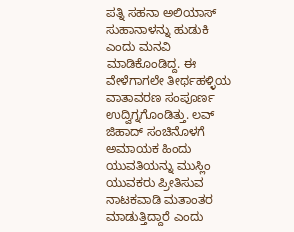ಪತ್ನಿ ಸಹನಾ ಅಲಿಯಾಸ್ ಸುಹಾನಾಳನ್ನು ಹುಡುಕಿ ಎಂದು ಮನವಿ ಮಾಡಿಕೊಂಡಿದ್ದ. ಈ ವೇಳೆಗಾಗಲೇ ತೀರ್ಥಹಳ್ಳಿಯ ವಾತಾವರಣ ಸಂಪೂರ್ಣ ಉದ್ವಿಗ್ನಗೊಂಡಿತ್ತು. ಲವ್ ಜಿಹಾದ್ ಸಂಚಿನೊಳಗೆ ಅಮಾಯಕ ಹಿಂದು ಯುವತಿಯನ್ನು ಮುಸ್ಲಿಂ ಯುವಕರು ಪ್ರೀತಿಸುವ ನಾಟಕವಾಡಿ ಮತಾಂತರ ಮಾಡುತ್ತಿದ್ದಾರೆ ಎಂದು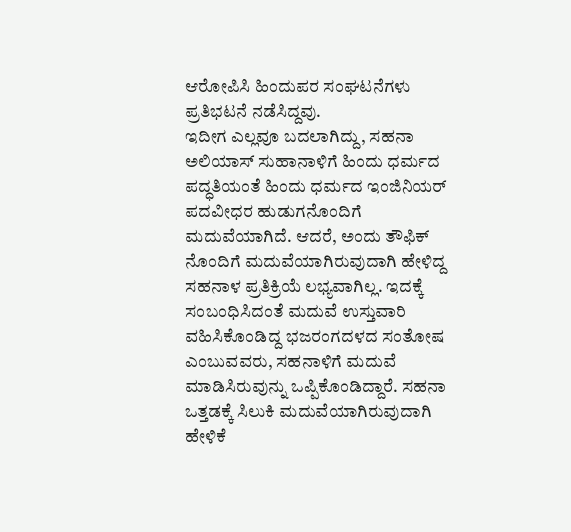ಆರೋಪಿಸಿ ಹಿಂದುಪರ ಸಂಘಟನೆಗಳು ಪ್ರತಿಭಟನೆ ನಡೆಸಿದ್ದವು.
ಇದೀಗ ಎಲ್ಲವೂ ಬದಲಾಗಿದ್ದು, ಸಹನಾ ಅಲಿಯಾಸ್ ಸುಹಾನಾಳಿಗೆ ಹಿಂದು ಧರ್ಮದ ಪದ್ಧತಿಯಂತೆ ಹಿಂದು ಧರ್ಮದ ಇಂಜಿನಿಯರ್ ಪದವೀಧರ ಹುಡುಗನೊಂದಿಗೆ ಮದುವೆಯಾಗಿದೆ. ಆದರೆ, ಅಂದು ತೌಫಿಕ್ ನೊಂದಿಗೆ ಮದುವೆಯಾಗಿರುವುದಾಗಿ ಹೇಳಿದ್ದ ಸಹನಾಳ ಪ್ರತಿಕ್ರಿಯೆ ಲಭ್ಯವಾಗಿಲ್ಲ. ಇದಕ್ಕೆ ಸಂಬಂಧಿಸಿದಂತೆ ಮದುವೆ ಉಸ್ತುವಾರಿ ವಹಿಸಿಕೊಂಡಿದ್ದ ಭಜರಂಗದಳದ ಸಂತೋಷ ಎಂಬುವವರು, ಸಹನಾಳಿಗೆ ಮದುವೆ ಮಾಡಿಸಿರುವುನ್ನು ಒಪ್ಪಿಕೊಂಡಿದ್ದಾರೆ. ಸಹನಾ ಒತ್ತಡಕ್ಕೆ ಸಿಲುಕಿ ಮದುವೆಯಾಗಿರುವುದಾಗಿ ಹೇಳಿಕೆ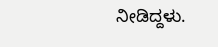ನೀಡಿದ್ದಳು.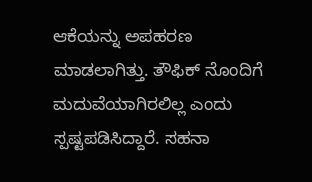ಆಕೆಯನ್ನು ಅಪಹರಣ ಮಾಡಲಾಗಿತ್ತು. ತೌಫಿಕ್ ನೊಂದಿಗೆ ಮದುವೆಯಾಗಿರಲಿಲ್ಲ ಎಂದು ಸ್ಪಷ್ಟಪಡಿಸಿದ್ದಾರೆ. ಸಹನಾ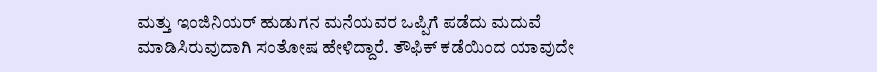ಮತ್ತು ಇಂಜಿನಿಯರ್ ಹುಡುಗನ ಮನೆಯವರ ಒಪ್ಪಿಗೆ ಪಡೆದು ಮದುವೆ ಮಾಡಿಸಿರುವುದಾಗಿ ಸಂತೋಷ ಹೇಳಿದ್ದಾರೆ. ತೌಫಿಕ್ ಕಡೆಯಿಂದ ಯಾವುದೇ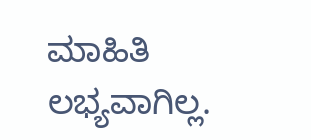ಮಾಹಿತಿ ಲಭ್ಯವಾಗಿಲ್ಲ.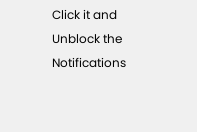Click it and Unblock the Notifications